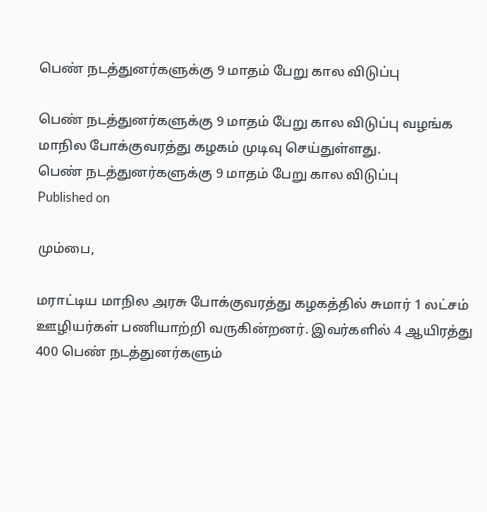பெண் நடத்துனர்களுக்கு 9 மாதம் பேறு கால விடுப்பு

பெண் நடத்துனர்களுக்கு 9 மாதம் பேறு கால விடுப்பு வழங்க மாநில போக்குவரத்து கழகம் முடிவு செய்துள்ளது.
பெண் நடத்துனர்களுக்கு 9 மாதம் பேறு கால விடுப்பு
Published on

மும்பை,

மராட்டிய மாநில அரசு போக்குவரத்து கழகத்தில் சுமார் 1 லட்சம் ஊழியர்கள் பணியாற்றி வருகின்றனர். இவர்களில் 4 ஆயிரத்து 400 பெண் நடத்துனர்களும்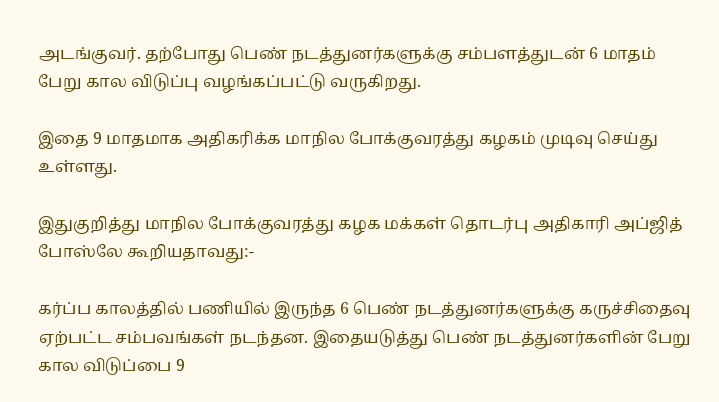அடங்குவர். தற்போது பெண் நடத்துனர்களுக்கு சம்பளத்துடன் 6 மாதம் பேறு கால விடுப்பு வழங்கப்பட்டு வருகிறது.

இதை 9 மாதமாக அதிகரிக்க மாநில போக்குவரத்து கழகம் முடிவு செய்து உள்ளது.

இதுகுறித்து மாநில போக்குவரத்து கழக மக்கள் தொடர்பு அதிகாரி அப்ஜித் போஸ்லே கூறியதாவது:-

கர்ப்ப காலத்தில் பணியில் இருந்த 6 பெண் நடத்துனர்களுக்கு கருச்சிதைவு ஏற்பட்ட சம்பவங்கள் நடந்தன. இதையடுத்து பெண் நடத்துனர்களின் பேறு கால விடுப்பை 9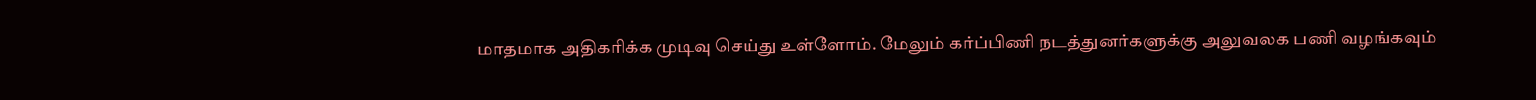மாதமாக அதிகரிக்க முடிவு செய்து உள்ளோம். மேலும் கர்ப்பிணி நடத்துனர்களுக்கு அலுவலக பணி வழங்கவும்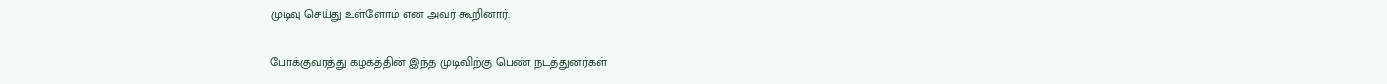முடிவு செய்து உள்ளோம் என அவர் கூறினார்.

போக்குவரத்து கழகத்தின் இந்த முடிவிற்கு பெண் நடத்துனர்கள்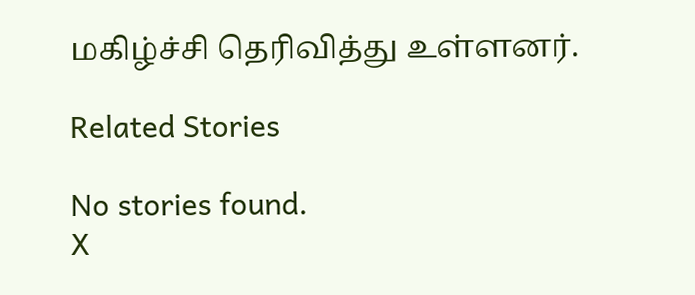மகிழ்ச்சி தெரிவித்து உள்ளனர்.

Related Stories

No stories found.
X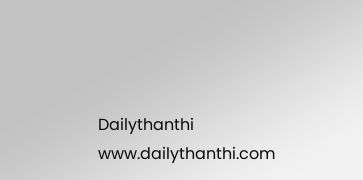Dailythanthi
www.dailythanthi.com